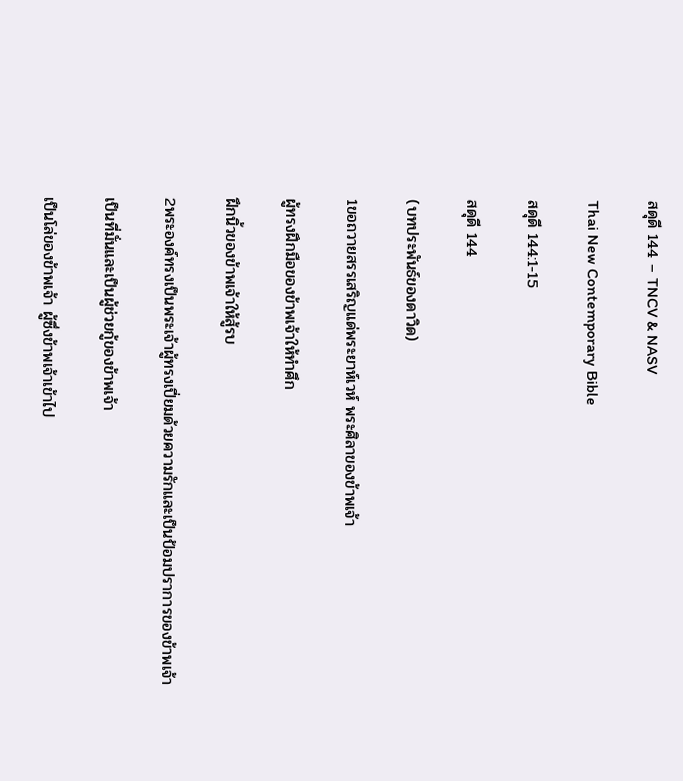สดุดี 144 – TNCV & NASV

Thai New Contemporary Bible

สดุดี 144:1-15

สดุดี 144

(บทประพันธ์ของดาวิด)

1ขอถวายสรรเสริญแด่พระยาห์เวห์ พระศิลาของข้าพเจ้า

ผู้ทรงฝึกมือของข้าพเจ้าให้ทำศึก

ฝึกนิ้วของข้าพเจ้าให้สู้รบ

2พระองค์ทรงเป็นพระเจ้าผู้ทรงเปี่ยมด้วยความรักและเป็นป้อมปราการของข้าพเจ้า

เป็นที่มั่นและเป็นผู้ช่วยกู้ของข้าพเจ้า

เป็นโล่ของข้าพเจ้า ผู้ซึ่งข้าพเจ้าเข้าไป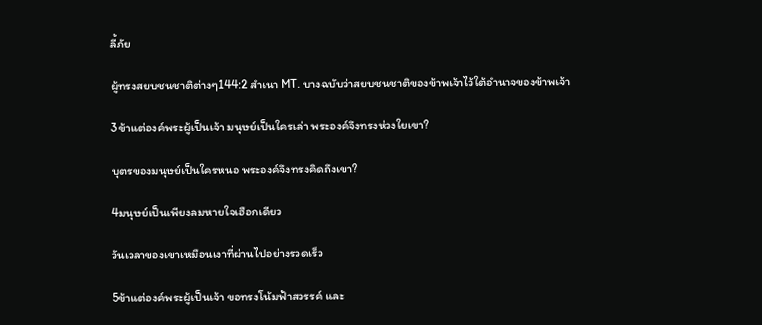ลี้ภัย

ผู้ทรงสยบชนชาติต่างๆ144:2 สำเนา MT. บางฉบับว่าสยบชนชาติของข้าพเจ้าไว้ใต้อำนาจของข้าพเจ้า

3ข้าแต่องค์พระผู้เป็นเจ้า มนุษย์เป็นใครเล่า พระองค์จึงทรงห่วงใยเขา?

บุตรของมนุษย์เป็นใครหนอ พระองค์จึงทรงคิดถึงเขา?

4มนุษย์เป็นเพียงลมหายใจเฮือกเดียว

วันเวลาของเขาเหมือนเงาที่ผ่านไปอย่างรวดเร็ว

5ข้าแต่องค์พระผู้เป็นเจ้า ขอทรงโน้มฟ้าสวรรค์ และ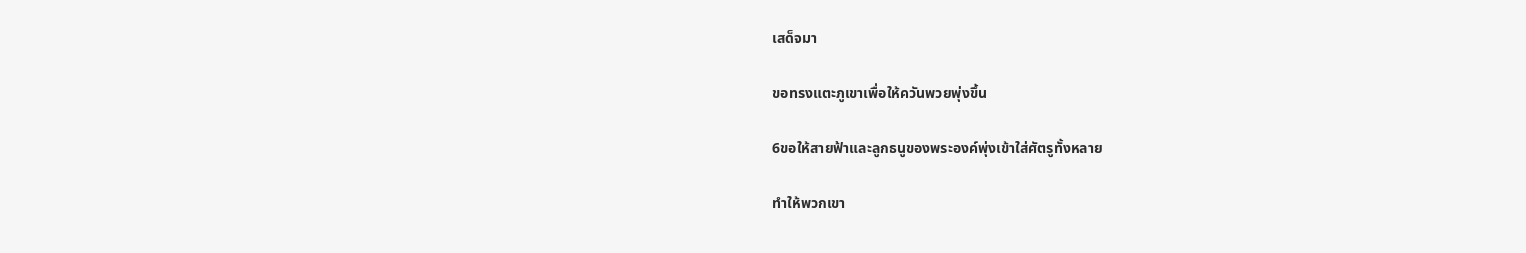เสด็จมา

ขอทรงแตะภูเขาเพื่อให้ควันพวยพุ่งขึ้น

6ขอให้สายฟ้าและลูกธนูของพระองค์พุ่งเข้าใส่ศัตรูทั้งหลาย

ทำให้พวกเขา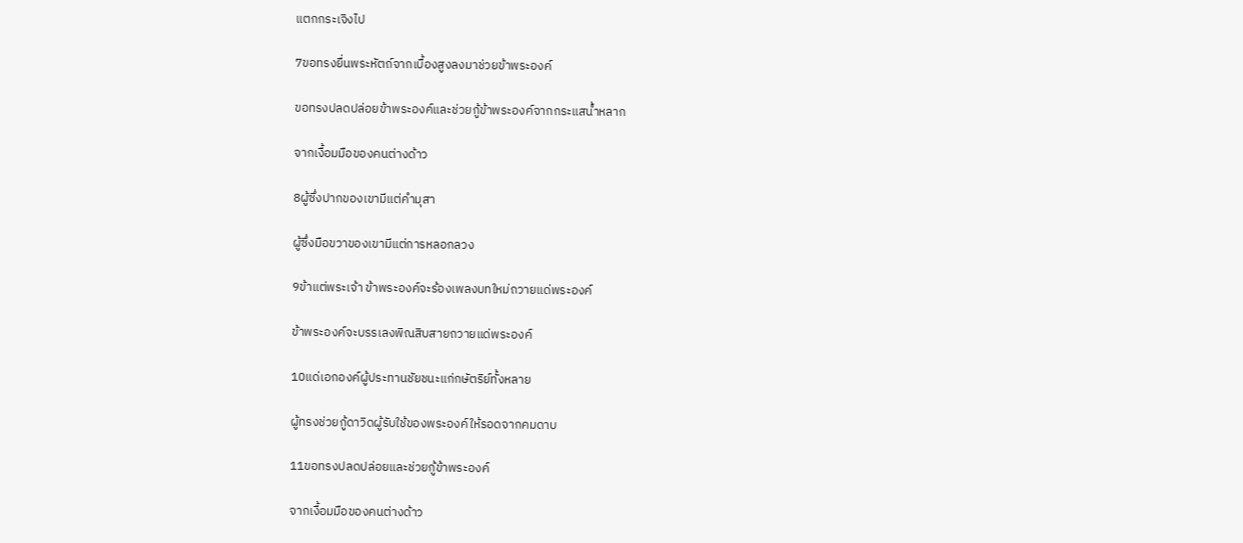แตกกระเจิงไป

7ขอทรงยื่นพระหัตถ์จากเบื้องสูงลงมาช่วยข้าพระองค์

ขอทรงปลดปล่อยข้าพระองค์และช่วยกู้ข้าพระองค์จากกระแสน้ำหลาก

จากเงื้อมมือของคนต่างด้าว

8ผู้ซึ่งปากของเขามีแต่คำมุสา

ผู้ซึ่งมือขวาของเขามีแต่การหลอกลวง

9ข้าแต่พระเจ้า ข้าพระองค์จะร้องเพลงบทใหม่ถวายแด่พระองค์

ข้าพระองค์จะบรรเลงพิณสิบสายถวายแด่พระองค์

10แด่เอกองค์ผู้ประทานชัยชนะแก่กษัตริย์ทั้งหลาย

ผู้ทรงช่วยกู้ดาวิดผู้รับใช้ของพระองค์ให้รอดจากคมดาบ

11ขอทรงปลดปล่อยและช่วยกู้ข้าพระองค์

จากเงื้อมมือของคนต่างด้าว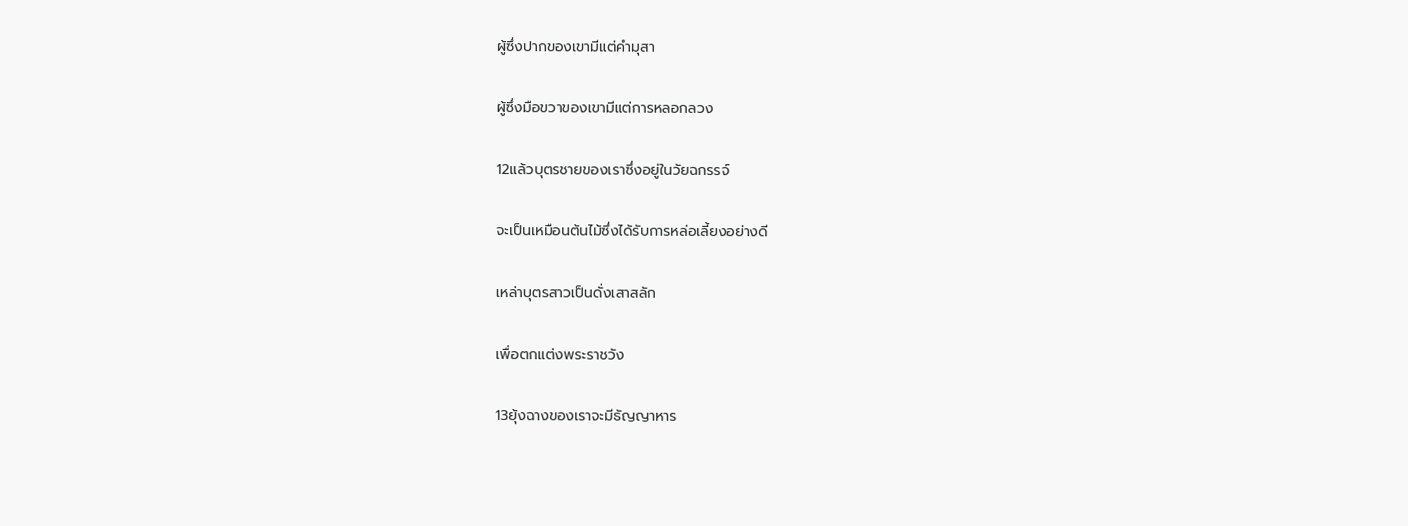ผู้ซึ่งปากของเขามีแต่คำมุสา

ผู้ซึ่งมือขวาของเขามีแต่การหลอกลวง

12แล้วบุตรชายของเราซึ่งอยู่ในวัยฉกรรจ์

จะเป็นเหมือนต้นไม้ซึ่งได้รับการหล่อเลี้ยงอย่างดี

เหล่าบุตรสาวเป็นดั่งเสาสลัก

เพื่อตกแต่งพระราชวัง

13ยุ้งฉางของเราจะมีธัญญาหาร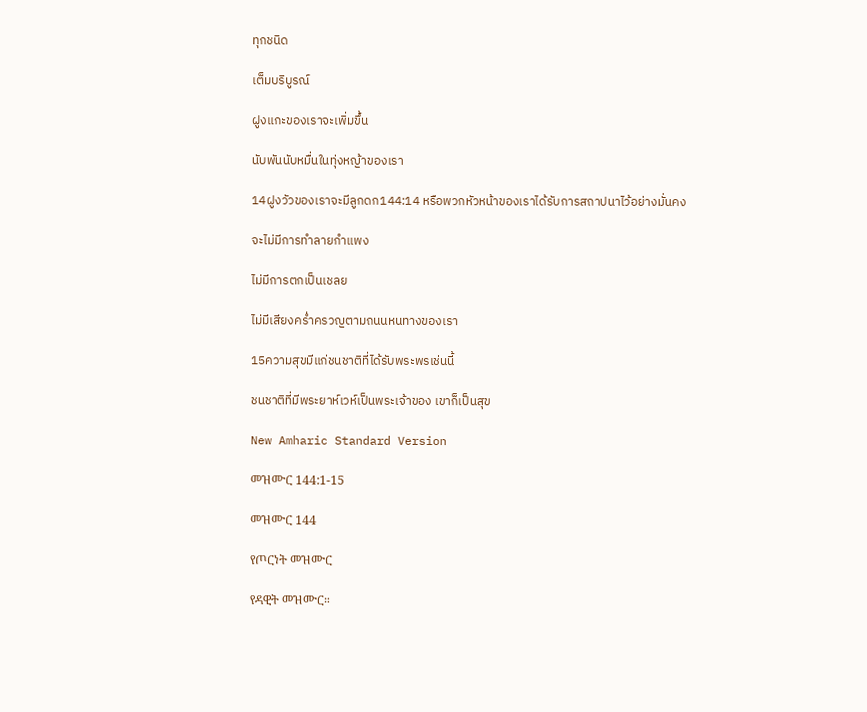ทุกชนิด

เต็มบริบูรณ์

ฝูงแกะของเราจะเพิ่มขึ้น

นับพันนับหมื่นในทุ่งหญ้าของเรา

14ฝูงวัวของเราจะมีลูกดก144:14 หรือพวกหัวหน้าของเราได้รับการสถาปนาไว้อย่างมั่นคง

จะไม่มีการทำลายกำแพง

ไม่มีการตกเป็นเชลย

ไม่มีเสียงคร่ำครวญตามถนนหนทางของเรา

15ความสุขมีแก่ชนชาติที่ได้รับพระพรเช่นนี้

ชนชาติที่มีพระยาห์เวห์เป็นพระเจ้าของ เขาก็เป็นสุข

New Amharic Standard Version

መዝሙር 144:1-15

መዝሙር 144

የጦርነት መዝሙር

የዳዊት መዝሙር።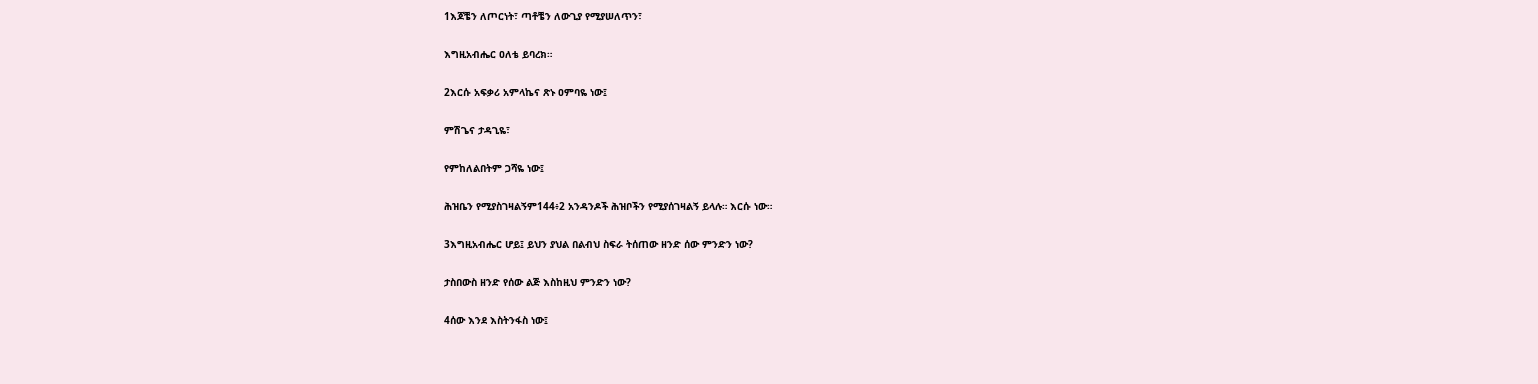1እጆቼን ለጦርነት፣ ጣቶቼን ለውጊያ የሚያሠለጥን፣

እግዚአብሔር ዐለቴ ይባረክ።

2እርሱ አፍቃሪ አምላኬና ጽኑ ዐምባዬ ነው፤

ምሽጌና ታዳጊዬ፣

የምከለልበትም ጋሻዬ ነው፤

ሕዝቤን የሚያስገዛልኝም144፥2 አንዳንዶች ሕዝቦችን የሚያሰገዛልኝ ይላሉ። እርሱ ነው።

3እግዚአብሔር ሆይ፤ ይህን ያህል በልብህ ስፍራ ትሰጠው ዘንድ ሰው ምንድን ነው?

ታስበውስ ዘንድ የሰው ልጅ እስከዚህ ምንድን ነው?

4ሰው እንደ እስትንፋስ ነው፤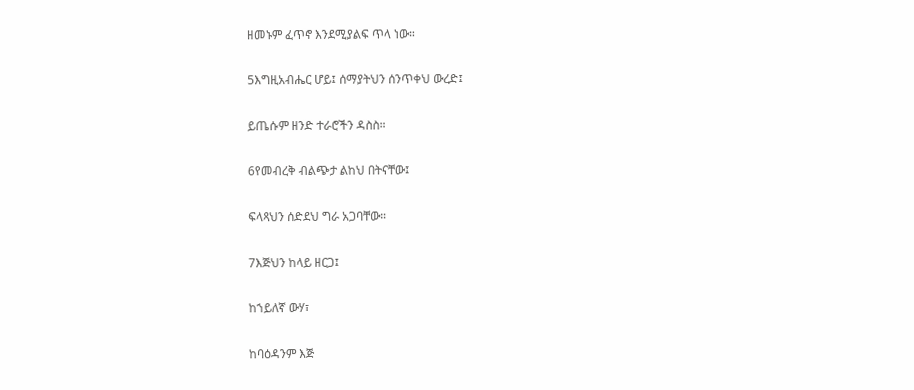ዘመኑም ፈጥኖ እንደሚያልፍ ጥላ ነው።

5እግዚአብሔር ሆይ፤ ሰማያትህን ሰንጥቀህ ውረድ፤

ይጤሱም ዘንድ ተራሮችን ዳስስ።

6የመብረቅ ብልጭታ ልከህ በትናቸው፤

ፍላጻህን ሰድደህ ግራ አጋባቸው።

7እጅህን ከላይ ዘርጋ፤

ከኀይለኛ ውሃ፣

ከባዕዳንም እጅ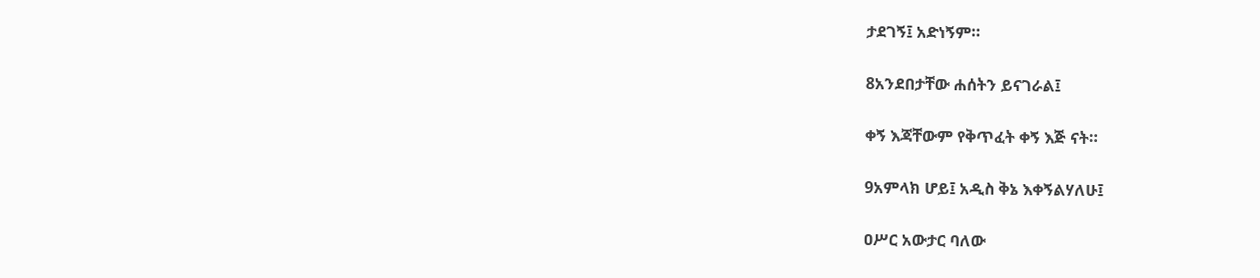ታደገኝ፤ አድነኝም።

8አንደበታቸው ሐሰትን ይናገራል፤

ቀኝ እጃቸውም የቅጥፈት ቀኝ እጅ ናት።

9አምላክ ሆይ፤ አዲስ ቅኔ እቀኝልሃለሁ፤

ዐሥር አውታር ባለው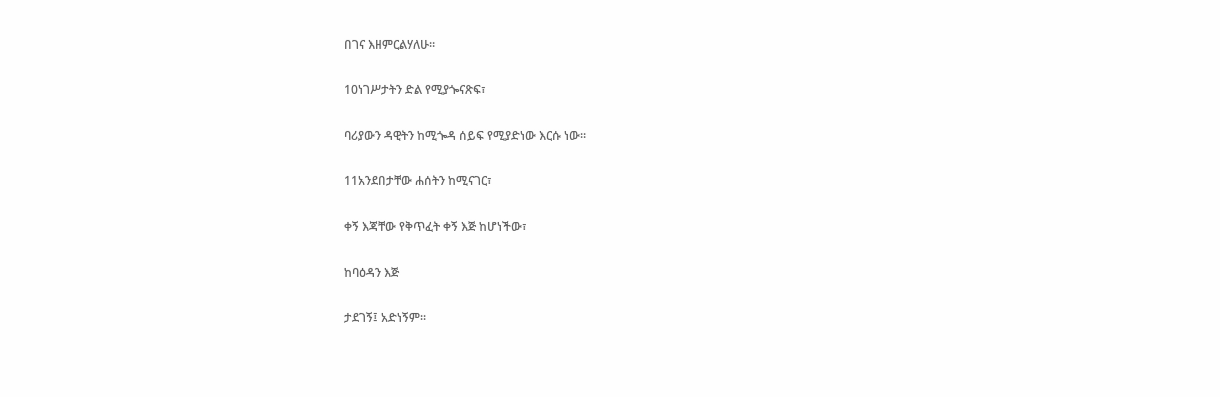በገና እዘምርልሃለሁ።

10ነገሥታትን ድል የሚያጐናጽፍ፣

ባሪያውን ዳዊትን ከሚጐዳ ሰይፍ የሚያድነው እርሱ ነው።

11አንደበታቸው ሐሰትን ከሚናገር፣

ቀኝ እጃቸው የቅጥፈት ቀኝ እጅ ከሆነችው፣

ከባዕዳን እጅ

ታደገኝ፤ አድነኝም።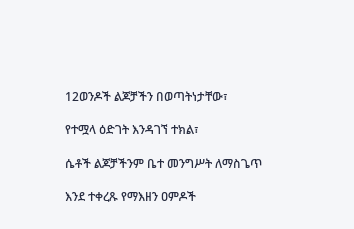12ወንዶች ልጆቻችን በወጣትነታቸው፣

የተሟላ ዕድገት እንዳገኘ ተክል፣

ሴቶች ልጆቻችንም ቤተ መንግሥት ለማስጌጥ

እንደ ተቀረጹ የማእዘን ዐምዶች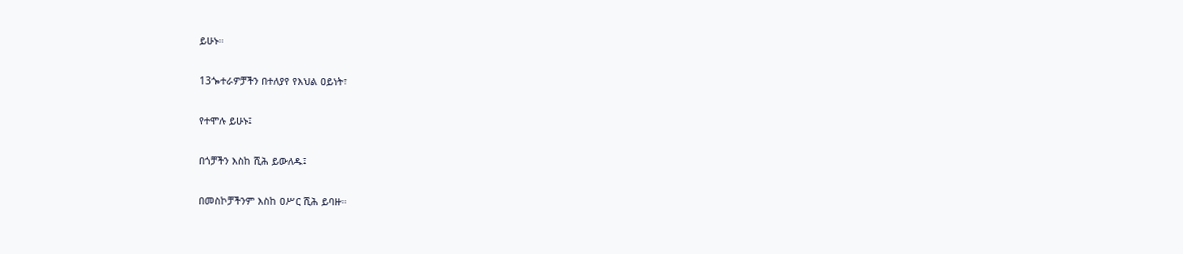ይሁኑ።

13ጐተራዎቻችን በተለያየ የእህል ዐይነት፣

የተሞሉ ይሁኑ፤

በጎቻችን እስከ ሺሕ ይውለዱ፤

በመስኮቻችንም እስከ ዐሥር ሺሕ ይባዙ።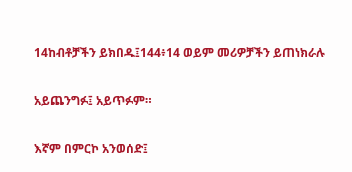14ከብቶቻችን ይክበዱ፤144፥14 ወይም መሪዎቻችን ይጠነክራሉ

አይጨንግፉ፤ አይጥፉም።

እኛም በምርኮ አንወሰድ፤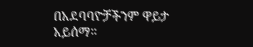በአደባባዮቻችንም ዋይታ አይሰማ።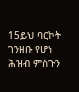15ይህ ባርኮት ገንዘቡ የሆነ ሕዝብ ምስጉን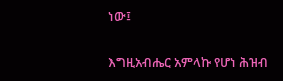ነው፤

እግዚአብሔር አምላኩ የሆነ ሕዝብ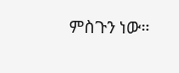ምስጉን ነው።